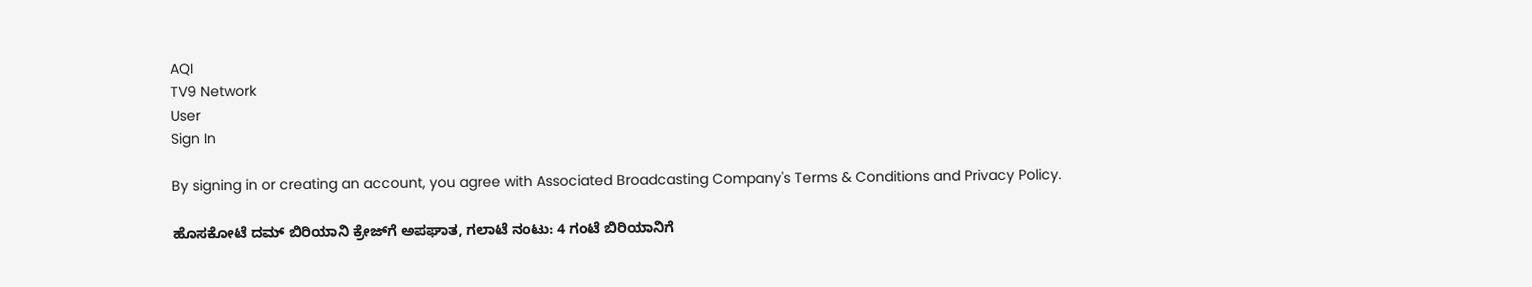AQI
TV9 Network
User
Sign In

By signing in or creating an account, you agree with Associated Broadcasting Company's Terms & Conditions and Privacy Policy.

ಹೊಸಕೋಟೆ ದಮ್ ಬಿರಿಯಾನಿ ಕ್ರೇಜ್‌ಗೆ ಅಪಘಾತ, ಗಲಾಟೆ ನಂಟು: 4 ಗಂಟೆ ಬಿರಿಯಾನಿಗೆ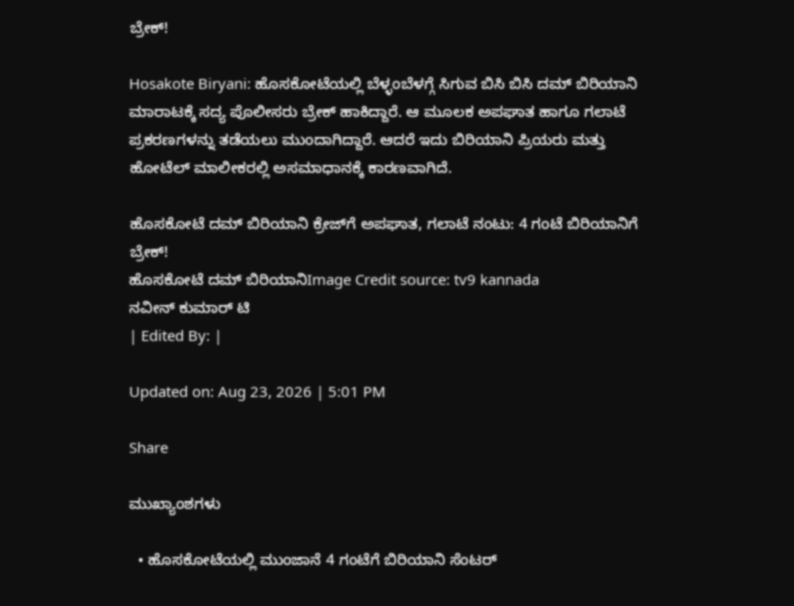ಬ್ರೇಕ್!

Hosakote Biryani: ಹೊಸಕೋಟೆಯಲ್ಲಿ ಬೆಳ್ಳಂಬೆಳಗ್ಗೆ ಸಿಗುವ ಬಿಸಿ ಬಿಸಿ ದಮ್ ಬಿರಿಯಾನಿ ಮಾರಾಟಕ್ಕೆ ಸದ್ಯ ಪೊಲೀಸರು ಬ್ರೇಕ್ ಹಾಕಿದ್ದಾರೆ. ಆ ಮೂಲಕ ಅಪಘಾತ ಹಾಗೂ ಗಲಾಟೆ ಪ್ರಕರಣಗಳನ್ನು ತಡೆಯಲು ಮುಂದಾಗಿದ್ದಾರೆ. ಆದರೆ ಇದು ಬಿರಿಯಾನಿ ಪ್ರಿಯರು ಮತ್ತು ಹೋಟೆಲ್ ಮಾಲೀಕರಲ್ಲಿ ಅಸಮಾಧಾನಕ್ಕೆ ಕಾರಣವಾಗಿದೆ.

ಹೊಸಕೋಟೆ ದಮ್ ಬಿರಿಯಾನಿ ಕ್ರೇಜ್‌ಗೆ ಅಪಘಾತ, ಗಲಾಟೆ ನಂಟು: 4 ಗಂಟೆ ಬಿರಿಯಾನಿಗೆ ಬ್ರೇಕ್!
ಹೊಸಕೋಟೆ ದಮ್ ಬಿರಿಯಾನಿImage Credit source: tv9 kannada
ನವೀನ್ ಕುಮಾರ್ ಟಿ
| Edited By: |

Updated on: Aug 23, 2026 | 5:01 PM

Share

ಮುಖ್ಯಾಂಶಗಳು

  • ಹೊಸಕೋಟೆಯಲ್ಲಿ ಮುಂಜಾನೆ 4 ಗಂಟೆಗೆ ಬಿರಿಯಾನಿ ಸೆಂಟರ್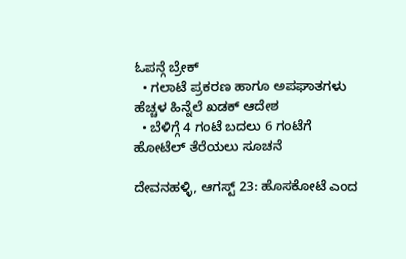ಓಪನ್ಗೆ ಬ್ರೇಕ್
  • ಗಲಾಟೆ ಪ್ರಕರಣ ಹಾಗೂ ಅಪಘಾತಗಳು ಹೆಚ್ಚಳ ಹಿನ್ನೆಲೆ ಖಡಕ್ ಆದೇಶ
  • ಬೆಳಿಗ್ಗೆ 4 ಗಂಟೆ ಬದಲು 6 ಗಂಟೆಗೆ ಹೋಟೆಲ್ ತೆರೆಯಲು ಸೂಚನೆ

ದೇವನಹಳ್ಳಿ, ಆಗಸ್ಟ್ 23: ಹೊಸಕೋಟೆ ಎಂದ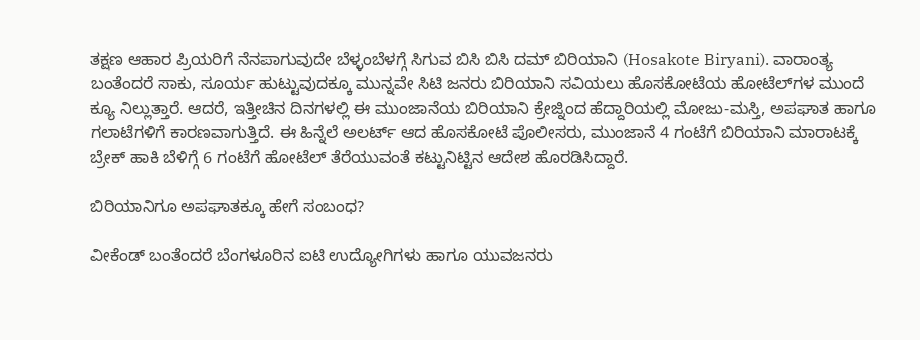ತಕ್ಷಣ ಆಹಾರ ಪ್ರಿಯರಿಗೆ ನೆನಪಾಗುವುದೇ ಬೆಳ್ಳಂಬೆಳಗ್ಗೆ ಸಿಗುವ ಬಿಸಿ ಬಿಸಿ ದಮ್ ಬಿರಿಯಾನಿ (Hosakote Biryani). ವಾರಾಂತ್ಯ ಬಂತೆಂದರೆ ಸಾಕು, ಸೂರ್ಯ ಹುಟ್ಟುವುದಕ್ಕೂ ಮುನ್ನವೇ ಸಿಟಿ ಜನರು ಬಿರಿಯಾನಿ ಸವಿಯಲು ಹೊಸಕೋಟೆಯ ಹೋಟೆಲ್‌ಗಳ ಮುಂದೆ ಕ್ಯೂ ನಿಲ್ಲುತ್ತಾರೆ. ಆದರೆ, ಇತ್ತೀಚಿನ ದಿನಗಳಲ್ಲಿ ಈ ಮುಂಜಾನೆಯ ಬಿರಿಯಾನಿ ಕ್ರೇಜ್ನಿಂದ ಹೆದ್ದಾರಿಯಲ್ಲಿ ಮೋಜು-ಮಸ್ತಿ, ಅಪಘಾತ ಹಾಗೂ ಗಲಾಟೆಗಳಿಗೆ ಕಾರಣವಾಗುತ್ತಿದೆ. ಈ ಹಿನ್ನೆಲೆ ಅಲರ್ಟ್ ಆದ ಹೊಸಕೋಟೆ ಪೊಲೀಸರು, ಮುಂಜಾನೆ 4 ಗಂಟೆಗೆ ಬಿರಿಯಾನಿ ಮಾರಾಟಕ್ಕೆ ಬ್ರೇಕ್ ಹಾಕಿ ಬೆಳಿಗ್ಗೆ 6 ಗಂಟೆಗೆ ಹೋಟೆಲ್ ತೆರೆಯುವಂತೆ ಕಟ್ಟುನಿಟ್ಟಿನ ಆದೇಶ ಹೊರಡಿಸಿದ್ದಾರೆ.

ಬಿರಿಯಾನಿಗೂ ಅಪಘಾತಕ್ಕೂ ಹೇಗೆ ಸಂಬಂಧ?

ವೀಕೆಂಡ್ ಬಂತೆಂದರೆ ಬೆಂಗಳೂರಿನ ಐಟಿ ಉದ್ಯೋಗಿಗಳು ಹಾಗೂ ಯುವಜನರು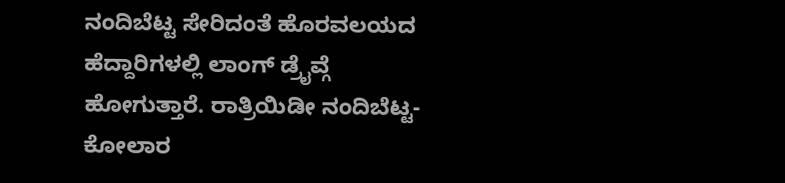ನಂದಿಬೆಟ್ಟ ಸೇರಿದಂತೆ ಹೊರವಲಯದ ಹೆದ್ದಾರಿಗಳಲ್ಲಿ ಲಾಂಗ್ ಡ್ರೈವ್ಗೆ ಹೋಗುತ್ತಾರೆ. ರಾತ್ರಿಯಿಡೀ ನಂದಿಬೆಟ್ಟ-ಕೋಲಾರ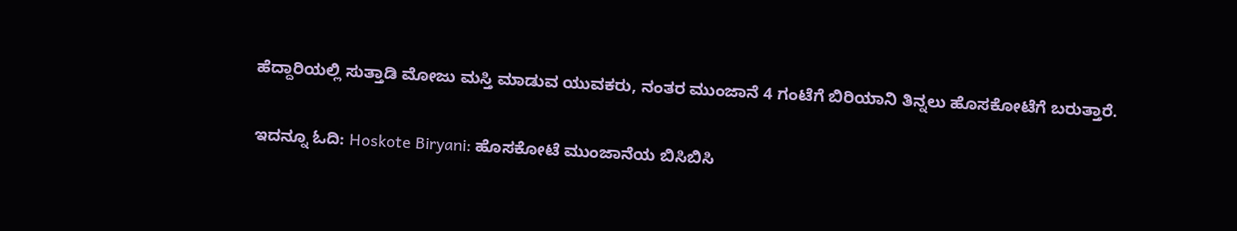ಹೆದ್ದಾರಿಯಲ್ಲಿ ಸುತ್ತಾಡಿ ಮೋಜು ಮಸ್ತಿ ಮಾಡುವ ಯುವಕರು, ನಂತರ ಮುಂಜಾನೆ 4 ಗಂಟೆಗೆ ಬಿರಿಯಾನಿ ತಿನ್ನಲು ಹೊಸಕೋಟೆಗೆ ಬರುತ್ತಾರೆ.

ಇದನ್ನೂ ಓದಿ: Hoskote Biryani: ಹೊಸಕೋಟೆ ಮುಂಜಾನೆಯ ಬಿಸಿಬಿಸಿ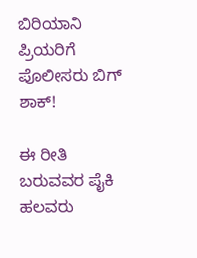ಬಿರಿಯಾನಿ ಪ್ರಿಯರಿಗೆ ಪೊಲೀಸರು ಬಿಗ್ ಶಾಕ್!

ಈ ರೀತಿ ಬರುವವರ ಪೈಕಿ ಹಲವರು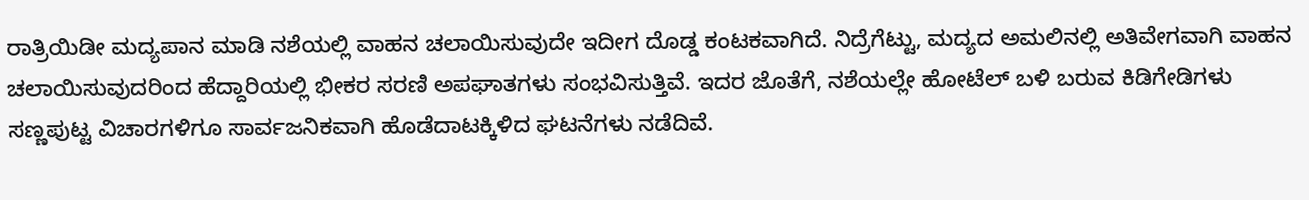ರಾತ್ರಿಯಿಡೀ ಮದ್ಯಪಾನ ಮಾಡಿ ನಶೆಯಲ್ಲಿ ವಾಹನ ಚಲಾಯಿಸುವುದೇ ಇದೀಗ ದೊಡ್ಡ ಕಂಟಕವಾಗಿದೆ. ನಿದ್ರೆಗೆಟ್ಟು, ಮದ್ಯದ ಅಮಲಿನಲ್ಲಿ ಅತಿವೇಗವಾಗಿ ವಾಹನ ಚಲಾಯಿಸುವುದರಿಂದ ಹೆದ್ದಾರಿಯಲ್ಲಿ ಭೀಕರ ಸರಣಿ ಅಪಘಾತಗಳು ಸಂಭವಿಸುತ್ತಿವೆ. ಇದರ ಜೊತೆಗೆ, ನಶೆಯಲ್ಲೇ ಹೋಟೆಲ್ ಬಳಿ ಬರುವ ಕಿಡಿಗೇಡಿಗಳು ಸಣ್ಣಪುಟ್ಟ ವಿಚಾರಗಳಿಗೂ ಸಾರ್ವಜನಿಕವಾಗಿ ಹೊಡೆದಾಟಕ್ಕಿಳಿದ ಘಟನೆಗಳು ನಡೆದಿವೆ.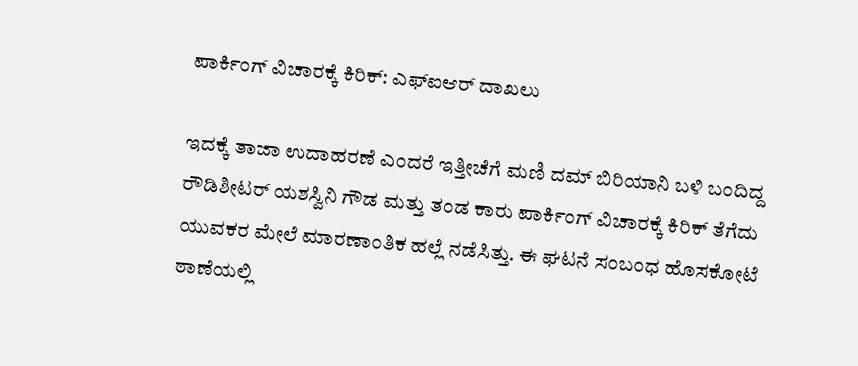ಪಾರ್ಕಿಂಗ್ ವಿಚಾರಕ್ಕೆ ಕಿರಿಕ್: ಎಫ್‌ಐಆರ್ ದಾಖಲು

ಇದಕ್ಕೆ ತಾಜಾ ಉದಾಹರಣೆ ಎಂದರೆ ಇತ್ತೀಚೆಗೆ ಮಣಿ ದಮ್ ಬಿರಿಯಾನಿ ಬಳಿ ಬಂದಿದ್ದ ರೌಡಿಶೀಟರ್ ಯಶಸ್ವಿನಿ ಗೌಡ ಮತ್ತು ತಂಡ ಕಾರು ಪಾರ್ಕಿಂಗ್ ವಿಚಾರಕ್ಕೆ ಕಿರಿಕ್ ತೆಗೆದು ಯುವಕರ ಮೇಲೆ ಮಾರಣಾಂತಿಕ ಹಲ್ಲೆ ನಡೆಸಿತ್ತು. ಈ ಘಟನೆ ಸಂಬಂಧ ಹೊಸಕೋಟೆ ಠಾಣೆಯಲ್ಲಿ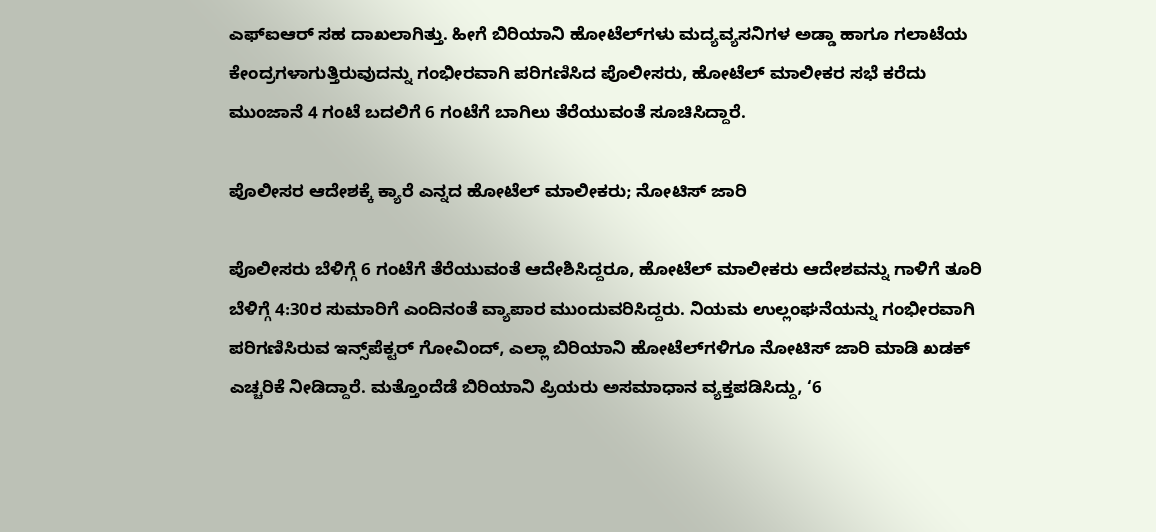ಎಫ್‌ಐಆರ್ ಸಹ ದಾಖಲಾಗಿತ್ತು. ಹೀಗೆ ಬಿರಿಯಾನಿ ಹೋಟೆಲ್‌ಗಳು ಮದ್ಯವ್ಯಸನಿಗಳ ಅಡ್ಡಾ ಹಾಗೂ ಗಲಾಟೆಯ ಕೇಂದ್ರಗಳಾಗುತ್ತಿರುವುದನ್ನು ಗಂಭೀರವಾಗಿ ಪರಿಗಣಿಸಿದ ಪೊಲೀಸರು, ಹೋಟೆಲ್ ಮಾಲೀಕರ ಸಭೆ ಕರೆದು ಮುಂಜಾನೆ 4 ಗಂಟೆ ಬದಲಿಗೆ 6 ಗಂಟೆಗೆ ಬಾಗಿಲು ತೆರೆಯುವಂತೆ ಸೂಚಿಸಿದ್ದಾರೆ.

ಪೊಲೀಸರ ಆದೇಶಕ್ಕೆ ಕ್ಯಾರೆ ಎನ್ನದ ಹೋಟೆಲ್‌ ಮಾಲೀಕರು; ನೋಟಿಸ್ ಜಾರಿ

ಪೊಲೀಸರು ಬೆಳಿಗ್ಗೆ 6 ಗಂಟೆಗೆ ತೆರೆಯುವಂತೆ ಆದೇಶಿಸಿದ್ದರೂ, ಹೋಟೆಲ್ ಮಾಲೀಕರು ಆದೇಶವನ್ನು ಗಾಳಿಗೆ ತೂರಿ ಬೆಳಿಗ್ಗೆ 4:30ರ ಸುಮಾರಿಗೆ ಎಂದಿನಂತೆ ವ್ಯಾಪಾರ ಮುಂದುವರಿಸಿದ್ದರು. ನಿಯಮ ಉಲ್ಲಂಘನೆಯನ್ನು ಗಂಭೀರವಾಗಿ ಪರಿಗಣಿಸಿರುವ ಇನ್ಸ್‌ಪೆಕ್ಟರ್ ಗೋವಿಂದ್, ಎಲ್ಲಾ ಬಿರಿಯಾನಿ ಹೋಟೆಲ್‌ಗಳಿಗೂ ನೋಟಿಸ್ ಜಾರಿ ಮಾಡಿ ಖಡಕ್ ಎಚ್ಚರಿಕೆ ನೀಡಿದ್ದಾರೆ. ಮತ್ತೊಂದೆಡೆ ಬಿರಿಯಾನಿ ಪ್ರಿಯರು ಅಸಮಾಧಾನ ವ್ಯಕ್ತಪಡಿಸಿದ್ದು, ‘6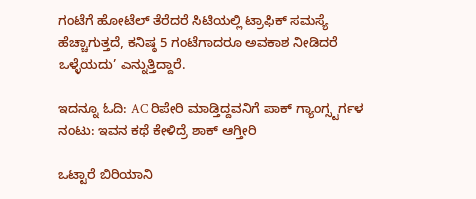ಗಂಟೆಗೆ ಹೋಟೆಲ್ ತೆರೆದರೆ ಸಿಟಿಯಲ್ಲಿ ಟ್ರಾಫಿಕ್ ಸಮಸ್ಯೆ ಹೆಚ್ಚಾಗುತ್ತದೆ, ಕನಿಷ್ಠ 5 ಗಂಟೆಗಾದರೂ ಅವಕಾಶ ನೀಡಿದರೆ ಒಳ್ಳೆಯದು’ ಎನ್ನುತ್ತಿದ್ದಾರೆ.

ಇದನ್ನೂ ಓದಿ: AC ರಿಪೇರಿ ಮಾಡ್ತಿದ್ದವನಿಗೆ ಪಾಕ್ ಗ್ಯಾಂಗ್ಸ್ಟರ್ಗಳ ನಂಟು: ಇವನ ಕಥೆ ಕೇಳಿದ್ರೆ ಶಾಕ್ ಆಗ್ತೀರಿ

ಒಟ್ಟಾರೆ ಬಿರಿಯಾನಿ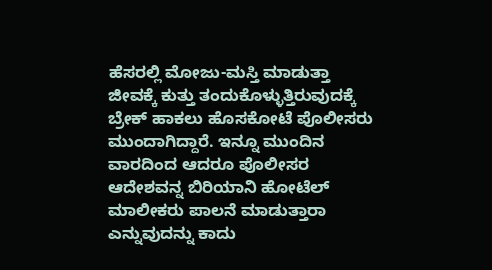ಹೆಸರಲ್ಲಿ ಮೋಜು-ಮಸ್ತಿ ಮಾಡುತ್ತಾ ಜೀವಕ್ಕೆ ಕುತ್ತು ತಂದುಕೊಳ್ಳುತ್ತಿರುವುದಕ್ಕೆ ಬ್ರೇಕ್ ಹಾಕಲು ಹೊಸಕೋಟೆ ಪೊಲೀಸರು ಮುಂದಾಗಿದ್ದಾರೆ. ಇನ್ನೂ ಮುಂದಿನ ವಾರದಿಂದ ಆದರೂ ಪೊಲೀಸರ ಆದೇಶವನ್ನ ಬಿರಿಯಾನಿ ಹೋಟೆಲ್ ಮಾಲೀಕರು ಪಾಲನೆ ಮಾಡುತ್ತಾರಾ ಎನ್ನುವುದನ್ನು ಕಾದು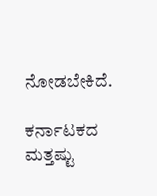ನೋಡಬೇಕಿದೆ.

ಕರ್ನಾಟಕದ ಮತ್ತಷ್ಟು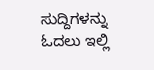ಸುದ್ದಿಗಳನ್ನು ಓದಲು ಇಲ್ಲಿ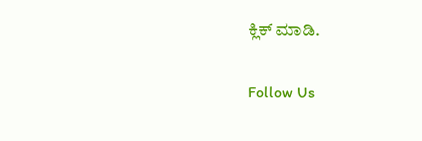ಕ್ಲಿಕ್ ಮಾಡಿ.

Follow Us